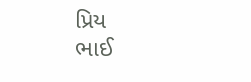પ્રિય
ભાઈ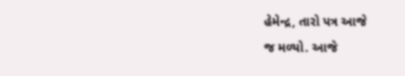હેમેન્દ્ર, તારો પત્ર આજે
જ મળ્યો. આજે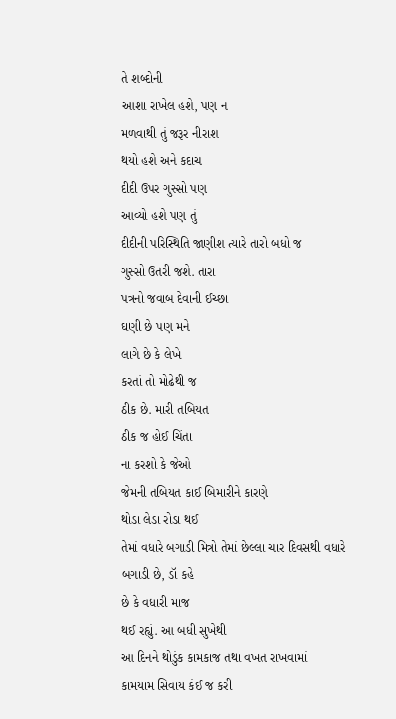તે શબ્દોની
આશા રાખેલ હશે, પણ ન
મળવાથી તું જરૂર નીરાશ
થયો હશે અને કદાચ
દીદી ઉપર ગુસ્સો પણ
આવ્યો હશે પણ તું
દીદીની પરિસ્થિતિ જાણીશ ત્યારે તારો બધો જ
ગુસ્સો ઉતરી જશે. તારા
પત્રનો જવાબ દેવાની ઈચ્છા
ઘણી છે પણ મને
લાગે છે કે લેખે
કરતાં તો મોઢેથી જ
ઠીક છે. મારી તબિયત
ઠીક જ હોઈ ચિંતા
ના કરશો કે જેઓ
જેમની તબિયત કાઈ બિમારીને કારણે
થોડા લેડા રોડા થઈ
તેમાં વધારે બગાડી મિત્રો તેમાં છેલ્લા ચાર દિવસથી વધારે
બગાડી છે, ડૉ કહે
છે કે વધારી માજ
થઈ રહ્યું. આ બધી સુખેથી
આ દિનને થોડુંક કામકાજ તથા વખત રાખવામાં
કામયામ સિવાય કંઈ જ કરી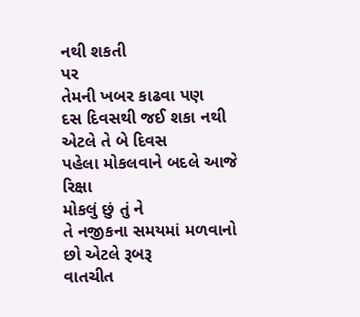નથી શકતી
પર
તેમની ખબર કાઢવા પણ
દસ દિવસથી જઈ શકા નથી
એટલે તે બે દિવસ
પહેલા મોકલવાને બદલે આજે રિક્ષા
મોકલું છું તું ને
તે નજીકના સમયમાં મળવાનો છો એટલે રૂબરૂ
વાતચીત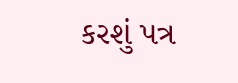કરશું પત્ર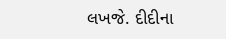લખજે. દીદીના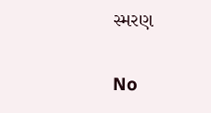સ્મરણ


No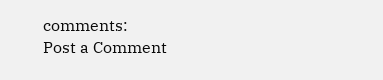comments:
Post a Comment